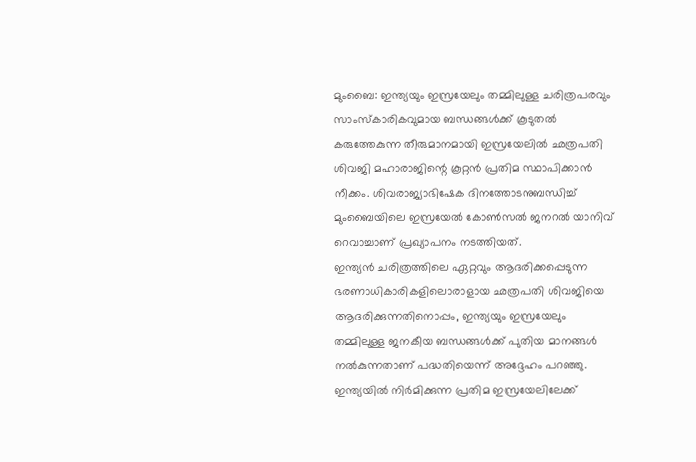മുംബൈ: ഇന്ത്യയും ഇസ്രയേലും തമ്മിലുള്ള ചരിത്രപരവും സാംസ്കാരികവുമായ ബന്ധങ്ങൾക്ക് കൂടുതൽ കരുത്തേകുന്ന തീരുമാനമായി ഇസ്രയേലിൽ ഛത്രപതി ശിവജി മഹാരാജിന്റെ കൂറ്റൻ പ്രതിമ സ്ഥാപിക്കാൻ നീക്കം. ശിവരാജ്യാഭിഷേക ദിനത്തോടനുബന്ധിച്ച് മുംബൈയിലെ ഇസ്രയേൽ കോൺസൽ ജനറൽ യാനിവ് റെവാച്ചാണ് പ്രഖ്യാപനം നടത്തിയത്.
ഇന്ത്യൻ ചരിത്രത്തിലെ ഏറ്റവും ആദരിക്കപ്പെടുന്ന ഭരണാധികാരികളിലൊരാളായ ഛത്രപതി ശിവജിയെ ആദരിക്കുന്നതിനൊപ്പം, ഇന്ത്യയും ഇസ്രയേലും തമ്മിലുള്ള ജനകീയ ബന്ധങ്ങൾക്ക് പുതിയ മാനങ്ങൾ നൽകുന്നതാണ് പദ്ധതിയെന്ന് അദ്ദേഹം പറഞ്ഞു. ഇന്ത്യയിൽ നിർമിക്കുന്ന പ്രതിമ ഇസ്രയേലിലേക്ക്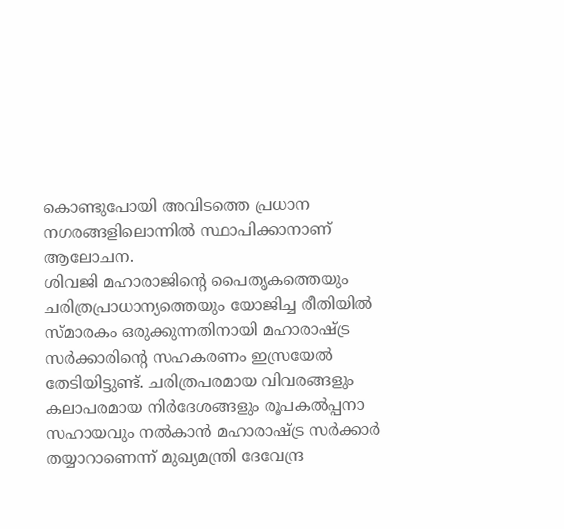കൊണ്ടുപോയി അവിടത്തെ പ്രധാന നഗരങ്ങളിലൊന്നിൽ സ്ഥാപിക്കാനാണ് ആലോചന.
ശിവജി മഹാരാജിന്റെ പൈതൃകത്തെയും ചരിത്രപ്രാധാന്യത്തെയും യോജിച്ച രീതിയിൽ സ്മാരകം ഒരുക്കുന്നതിനായി മഹാരാഷ്ട്ര സർക്കാരിന്റെ സഹകരണം ഇസ്രയേൽ തേടിയിട്ടുണ്ട്. ചരിത്രപരമായ വിവരങ്ങളും കലാപരമായ നിർദേശങ്ങളും രൂപകൽപ്പനാ സഹായവും നൽകാൻ മഹാരാഷ്ട്ര സർക്കാർ തയ്യാറാണെന്ന് മുഖ്യമന്ത്രി ദേവേന്ദ്ര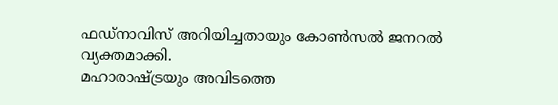ഫഡ്നാവിസ് അറിയിച്ചതായും കോൺസൽ ജനറൽ വ്യക്തമാക്കി.
മഹാരാഷ്ട്രയും അവിടത്തെ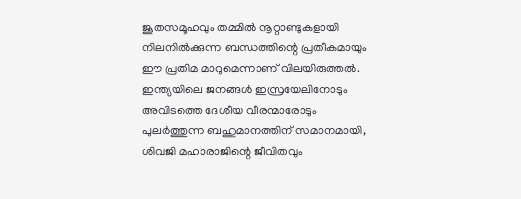ജൂതസമൂഹവും തമ്മിൽ നൂറ്റാണ്ടുകളായി നിലനിൽക്കുന്ന ബന്ധത്തിന്റെ പ്രതീകമായും ഈ പ്രതിമ മാറുമെന്നാണ് വിലയിരുത്തൽ. ഇന്ത്യയിലെ ജനങ്ങൾ ഇസ്രയേലിനോടും അവിടത്തെ ദേശീയ വീരന്മാരോടും പുലർത്തുന്ന ബഹുമാനത്തിന് സമാനമായി, ശിവജി മഹാരാജിന്റെ ജീവിതവും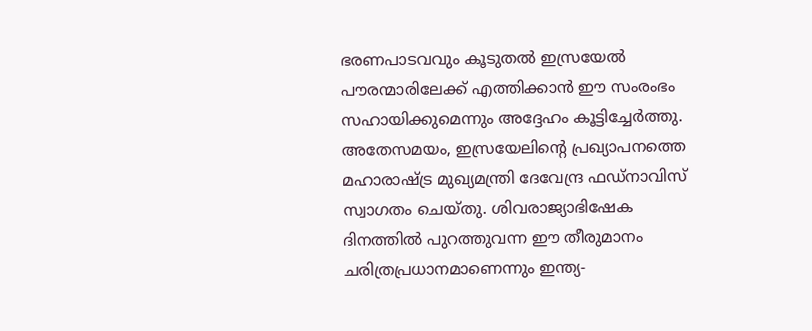ഭരണപാടവവും കൂടുതൽ ഇസ്രയേൽ പൗരന്മാരിലേക്ക് എത്തിക്കാൻ ഈ സംരംഭം സഹായിക്കുമെന്നും അദ്ദേഹം കൂട്ടിച്ചേർത്തു.
അതേസമയം, ഇസ്രയേലിന്റെ പ്രഖ്യാപനത്തെ മഹാരാഷ്ട്ര മുഖ്യമന്ത്രി ദേവേന്ദ്ര ഫഡ്നാവിസ് സ്വാഗതം ചെയ്തു. ശിവരാജ്യാഭിഷേക ദിനത്തിൽ പുറത്തുവന്ന ഈ തീരുമാനം ചരിത്രപ്രധാനമാണെന്നും ഇന്ത്യ-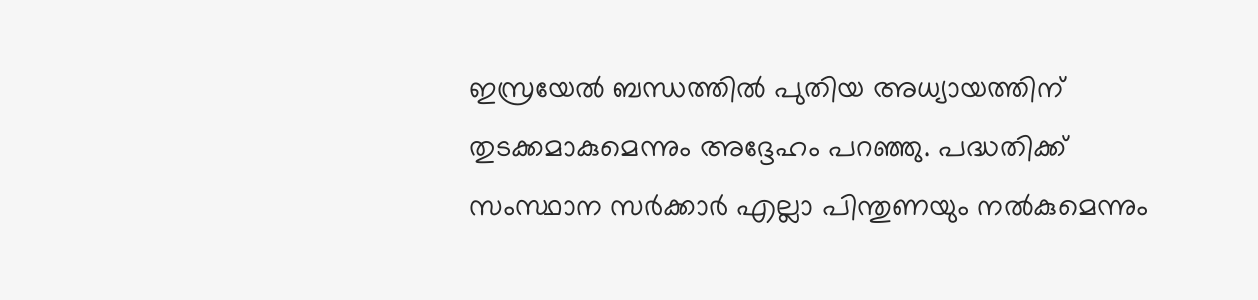ഇസ്രയേൽ ബന്ധത്തിൽ പുതിയ അധ്യായത്തിന് തുടക്കമാകുമെന്നും അദ്ദേഹം പറഞ്ഞു. പദ്ധതിക്ക് സംസ്ഥാന സർക്കാർ എല്ലാ പിന്തുണയും നൽകുമെന്നും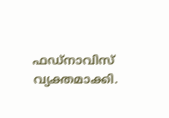ഫഡ്നാവിസ് വ്യക്തമാക്കി.